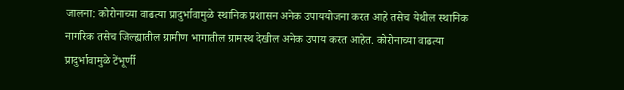जालना: कोरोनाच्या वाढत्या प्रादुर्भावामुळे स्थानिक प्रशासन अनेक उपाययोजना करत आहे तसेच येथील स्थानिक नागरिक तसेच जिल्ह्यातील ग्रामीण भागातील ग्रामस्थ देखील अनेक उपाय करत आहेत. कोरोनाच्या वाढत्या प्रादुर्भावामुळे टेंभूर्णी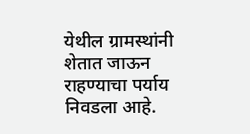येथील ग्रामस्थांनी शेतात जाऊन राहण्याचा पर्याय निवडला आहे.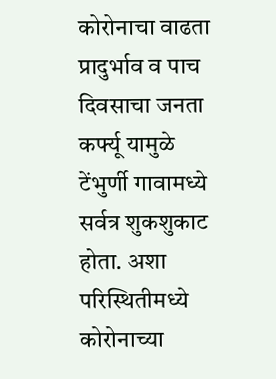कोरोनाचा वाढता प्रादुर्भाव व पाच दिवसाचा जनता कर्फ्यू यामुळे टेंभुर्णी गावामध्ये सर्वत्र शुकशुकाट होता. अशा परिस्थितीमध्ये कोरोनाच्या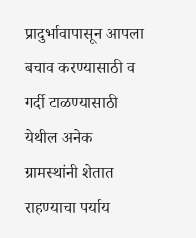प्रादुर्भावापासून आपला बचाव करण्यासाठी व गर्दी टाळण्यासाठी येथील अनेक ग्रामस्थांनी शेतात राहण्याचा पर्याय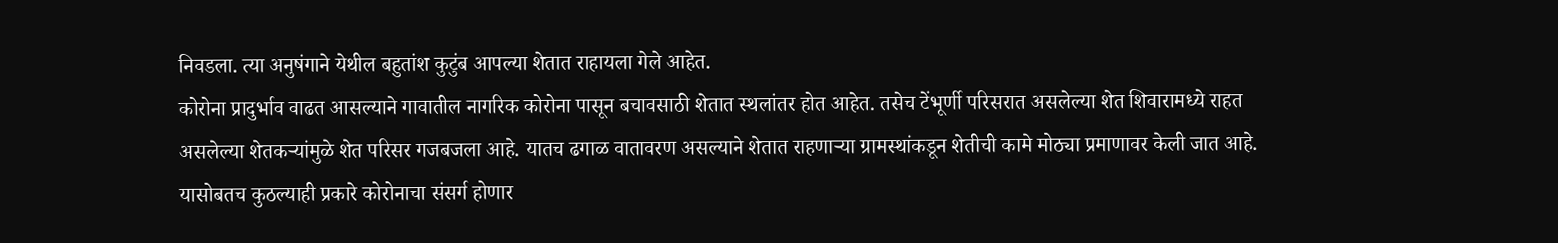निवडला. त्या अनुषंगाने येथील बहुतांश कुटुंब आपल्या शेतात राहायला गेले आहेत.
कोरोना प्रादुर्भाव वाढत आसल्याने गावातील नागरिक कोरोना पासून बचावसाठी शेतात स्थलांतर होत आहेत. तसेच टेंभूर्णी परिसरात असलेल्या शेत शिवारामध्ये राहत असलेल्या शेतकऱ्यांमुळे शेत परिसर गजबजला आहे. यातच ढगाळ वातावरण असल्याने शेतात राहणाऱ्या ग्रामस्थांकडून शेतीची कामे मोठ्या प्रमाणावर केली जात आहे. यासोबतच कुठल्याही प्रकारे कोरोनाचा संसर्ग होणार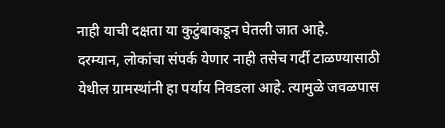नाही याची दक्षता या कुटुंबाकडून घेतली जात आहे.
दरम्यान, लोकांचा संपर्क येणार नाही तसेच गर्दी टाळण्यासाठी येथील ग्रामस्थांनी हा पर्याय निवडला आहे. त्यामुळे जवळपास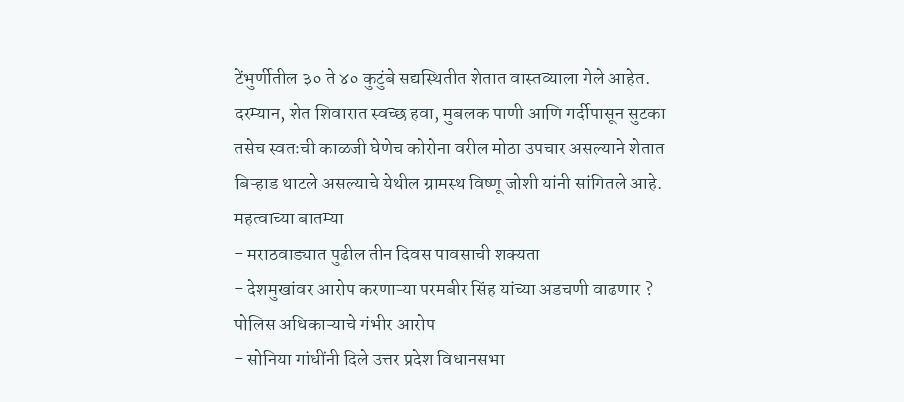टेंभुर्णीतील ३० ते ४० कुटुंबे सद्यस्थितीत शेतात वास्तव्याला गेले आहेत. दरम्यान, शेत शिवारात स्वच्छ हवा, मुबलक पाणी आणि गर्दीपासून सुटका तसेच स्वतःची काळजी घेणेच कोरोना वरील मोठा उपचार असल्याने शेतात बिऱ्हाड थाटले असल्याचे येथील ग्रामस्थ विष्णू जोशी यांनी सांगितले आहे.
महत्वाच्या बातम्या
- मराठवाड्यात पुढील तीन दिवस पावसाची शक्यता
- देशमुखांवर आरोप करणाऱ्या परमबीर सिंह यांच्या अडचणी वाढणार ? पोलिस अधिकाऱ्याचे गंभीर आरोप
- सोनिया गांधींनी दिले उत्तर प्रदेश विधानसभा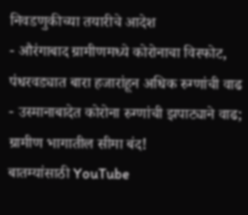निवडणुकीच्या तयारीचे आदेश
- औरंगाबाद ग्रामीणमध्ये कोरोनाचा विस्फोट, पंधरवड्यात बारा हजारांहून अधिक रुग्णांची वाढ
- उस्मानाबादेत कोरोना रुग्णांची झपाट्याने वाढ; ग्रामीण भागातील सीमा बंद!
बातम्यांसाठी YouTube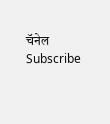चॅनेल Subscribe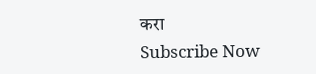करा
Subscribe Now